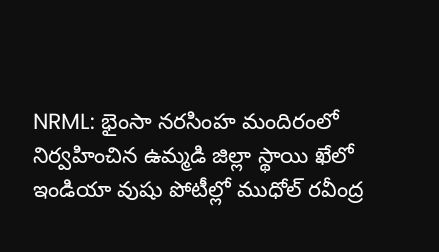NRML: భైంసా నరసింహ మందిరంలో నిర్వహించిన ఉమ్మడి జిల్లా స్థాయి ఖేలో ఇండియా వుషు పోటీల్లో ముధోల్ రవీంద్ర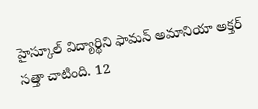హైస్కూల్ విద్యార్థిని ఫామన్ అమానియా అక్తర్ సత్తా చాటింది. 12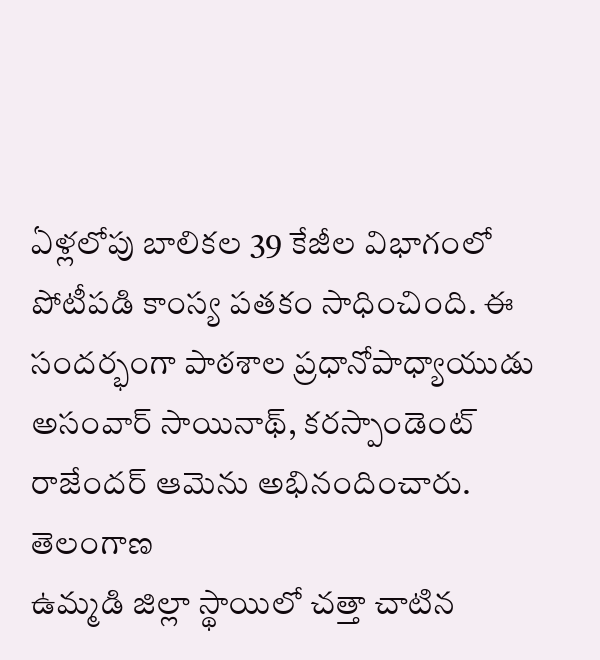ఏళ్లలోపు బాలికల 39 కేజీల విభాగంలో పోటీపడి కాంస్య పతకం సాధించింది. ఈ సందర్భంగా పాఠశాల ప్రధానోపాధ్యాయుడు అసంవార్ సాయినాథ్, కరస్పాండెంట్ రాజేందర్ ఆమెను అభినందించారు.
తెలంగాణ
ఉమ్మడి జిల్లా స్థాయిలో చత్తా చాటిన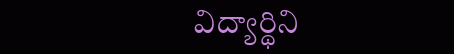విద్యార్థిని